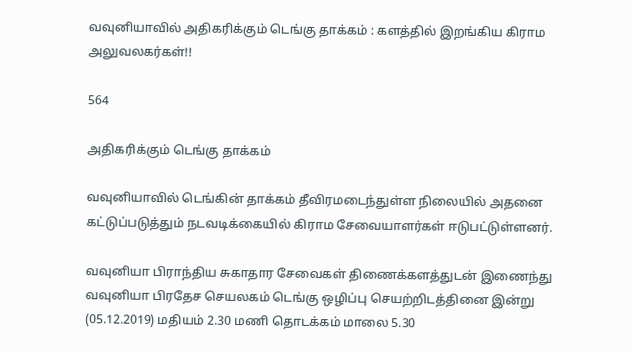வவுனியாவில் அதிகரிக்கும் டெங்கு தாக்கம் : களத்தில் இறங்கிய கிராம அலுவலகர்கள்!!

564

அதிகரிக்கும் டெங்கு தாக்கம்

வவுனியாவில் டெங்கின் தாக்கம் தீவிரமடைந்துள்ள நிலையில் அதனை கட்டுப்படுத்தும் நடவடிக்கையில் கிராம சேவையாளர்கள் ஈடுபட்டுள்ளனர்.

வவுனியா பிராந்திய சுகாதார சேவைகள் திணைக்களத்துடன் இணைந்து வவுனியா பிரதேச செயலகம் டெங்கு ஒழிப்பு செயற்றிடத்தினை இன்று (05.12.2019) மதியம் 2.30 மணி தொடக்கம் மாலை 5.30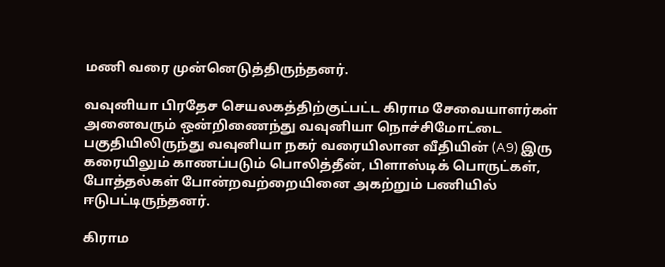மணி வரை முன்னெடுத்திருந்தனர்.

வவுனியா பிரதேச செயலகத்திற்குட்பட்ட கிராம சேவையாளர்கள் அனைவரும் ஒன்றிணைந்து வவுனியா நொச்சிமோட்டை பகுதியிலிருந்து வவுனியா நகர் வரையிலான வீதியின் (A9) இரு கரையிலும் காணப்படும் பொலித்தீன், பிளாஸ்டிக் பொருட்கள், போத்தல்கள் போன்றவற்றையினை அகற்றும் பணியில் ஈடுபட்டிருந்தனர்.

கிராம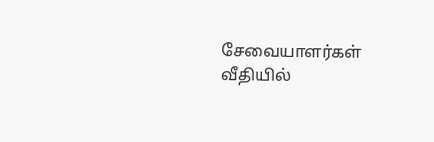சேவையாளர்கள் வீதியில்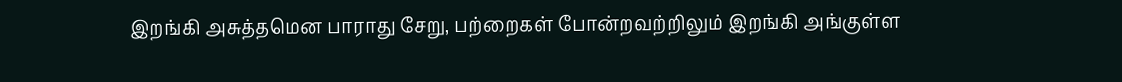இறங்கி அசுத்தமென பாராது சேறு, பற்றைகள் போன்றவற்றிலும் இறங்கி அங்குள்ள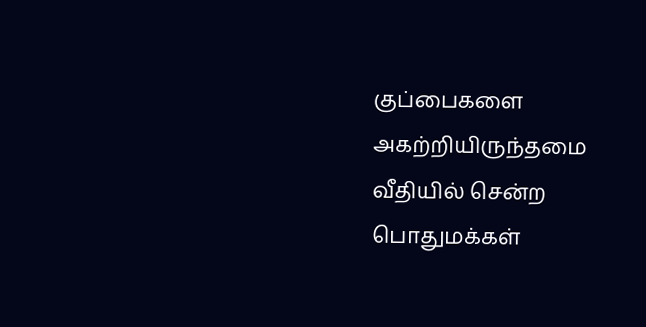குப்பைகளை அகற்றியிருந்தமை வீதியில் சென்ற பொதுமக்கள்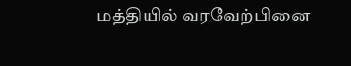மத்தியில் வரவேற்பினை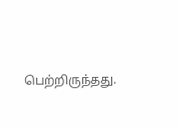பெற்றிருந்தது.